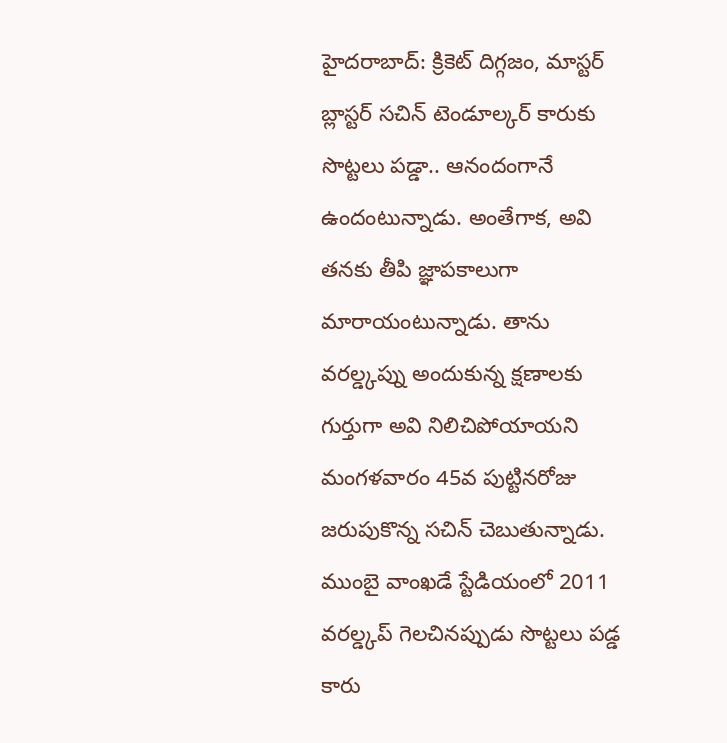హైదరాబాద్: క్రికెట్ దిగ్గజం, మాస్టర్ బ్లాస్టర్ సచిన్ టెండూల్కర్ కారుకు సొట్టలు పడ్డా.. ఆనందంగానే ఉందంటున్నాడు. అంతేగాక, అవి తనకు తీపి జ్ఞాపకాలుగా మారాయంటున్నాడు. తాను వరల్డ్కప్ను అందుకున్న క్షణాలకు గుర్తుగా అవి నిలిచిపోయాయని మంగళవారం 45వ పుట్టినరోజు జరుపుకొన్న సచిన్ చెబుతున్నాడు. ముంబై వాంఖడే స్టేడియంలో 2011 వరల్డ్కప్ గెలచినప్పుడు సొట్టలు పడ్డ కారు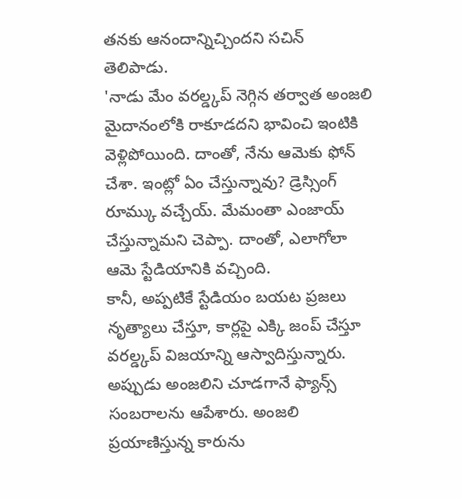తనకు ఆనందాన్నిచ్చిందని సచిన్ తెలిపాడు.
'నాడు మేం వరల్డ్కప్ నెగ్గిన తర్వాత అంజలి మైదానంలోకి రాకూడదని భావించి ఇంటికి వెళ్లిపోయింది. దాంతో, నేను ఆమెకు ఫోన్ చేశా. ఇంట్లో ఏం చేస్తున్నావు? డ్రెస్సింగ్ రూమ్కు వచ్చేయ్. మేమంతా ఎంజాయ్ చేస్తున్నామని చెప్పా. దాంతో, ఎలాగోలా ఆమె స్టేడియానికి వచ్చింది.
కానీ, అప్పటికే స్టేడియం బయట ప్రజలు నృత్యాలు చేస్తూ, కార్లపై ఎక్కి జంప్ చేస్తూ వరల్డ్కప్ విజయాన్ని ఆస్వాదిస్తున్నారు. అప్పుడు అంజలిని చూడగానే ఫ్యాన్స్ సంబరాలను ఆపేశారు. అంజలి ప్రయాణిస్తున్న కారును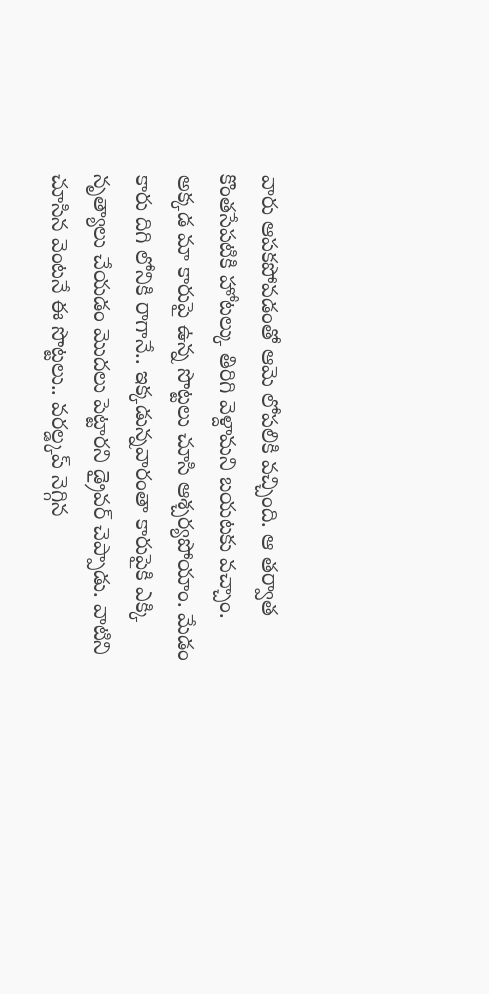వారు ఆపకపోవడంతో ఆమె లోపలికి వచ్చింది. ఆ తర్వాత కొంతసేపటికి హోటల్కు తిరిగి వెళ్దామని బయటకు వచ్చాం.
అక్కడ మా కారుపై ఉన్న సొట్టలు చూసి ఆశ్చర్యపోయాం. మేడం కారు దిగి లోనికి రాగానే.. ఇక్కడున్నవారంతా కారుపైకి ఎక్కి నృత్యాలు చేయడం మొదలు పెట్టారని డ్రైవర్ చెప్పాడు. వాటిని చూసిన వెంటనే ఈ సొట్టలు.. వరల్డ్కప్ నెగ్గిన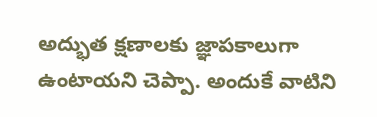అద్భుత క్షణాలకు జ్ఞాపకాలుగా ఉంటాయని చెప్పా. అందుకే వాటిని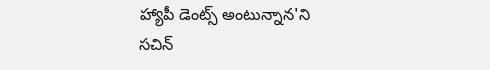హ్యాపీ డెంట్స్ అంటున్నాన'ని సచిన్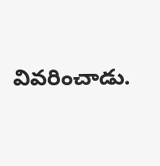వివరించాడు.